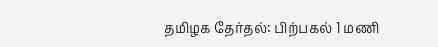தமிழக தேர்தல்: பிற்பகல் 1 மணி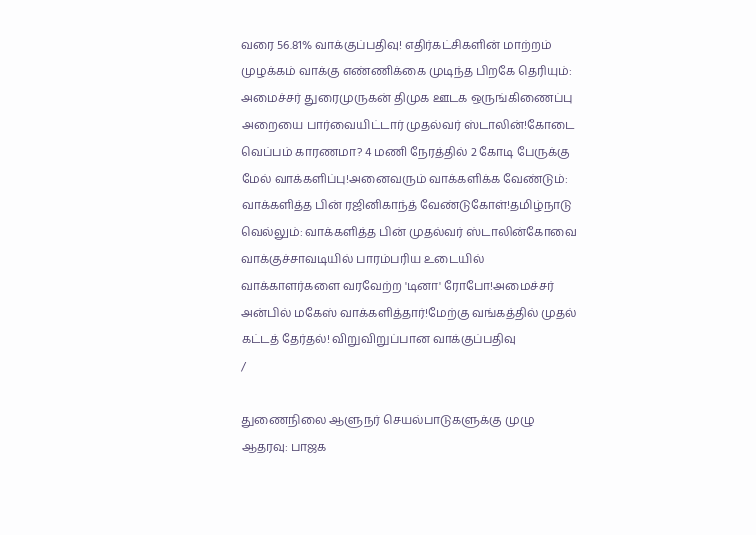வரை 56.81% வாக்குப்பதிவு! எதிர்கட்சிகளின் மாற்றம் முழக்கம் வாக்கு எண்ணிக்கை முடிந்த பிறகே தெரியும்: அமைச்சர் துரைமுருகன் திமுக ஊடக ஒருங்கிணைப்பு அறையை பார்வையிட்டார் முதல்வர் ஸ்டாலின்!கோடை வெப்பம் காரணமா? 4 மணி நேரத்தில் 2 கோடி பேருக்கு மேல் வாக்களிப்பு!அனைவரும் வாக்களிக்க வேண்டும்: வாக்களித்த பின் ரஜினிகாந்த் வேண்டுகோள்!தமிழ்நாடு வெல்லும்: வாக்களித்த பின் முதல்வர் ஸ்டாலின்கோவை வாக்குச்சாவடியில் பாரம்பரிய உடையில் வாக்காளர்களை வரவேற்ற 'டினா' ரோபோ!அமைச்சர் அன்பில் மகேஸ் வாக்களித்தார்!மேற்கு வங்கத்தில் முதல் கட்டத் தேர்தல்! விறுவிறுப்பான வாக்குப்பதிவு
/

துணைநிலை ஆளுநர் செயல்பாடுகளுக்கு முழு ஆதரவு: பாஜக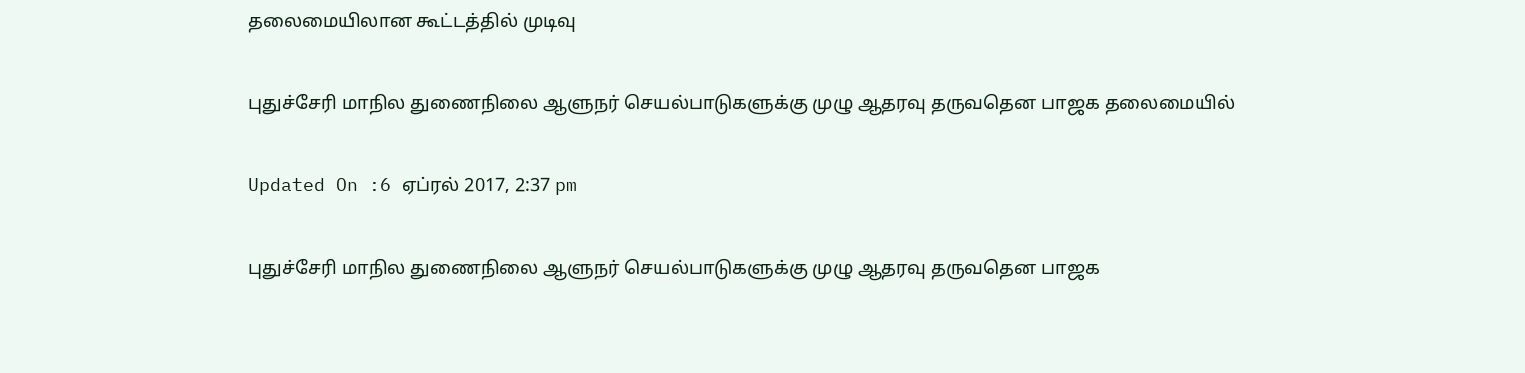தலைமையிலான கூட்டத்தில் முடிவு

புதுச்சேரி மாநில துணைநிலை ஆளுநர் செயல்பாடுகளுக்கு முழு ஆதரவு தருவதென பாஜக தலைமையில்

Updated On :6 ஏப்ரல் 2017, 2:37 pm

புதுச்சேரி மாநில துணைநிலை ஆளுநர் செயல்பாடுகளுக்கு முழு ஆதரவு தருவதென பாஜக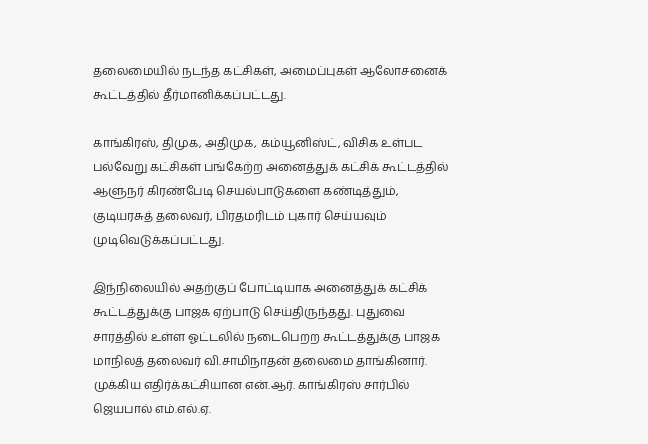தலைமையில் நடந்த கட்சிகள், அமைப்புகள் ஆலோசனைக் கூட்டத்தில் தீர்மானிக்கப்பட்டது.

காங்கிரஸ், திமுக, அதிமுக, கம்யூனிஸ்ட், விசிக உள்பட பல்வேறு கட்சிகள் பங்கேற்ற அனைத்துக் கட்சிக் கூட்டத்தில் ஆளுநர் கிரண்பேடி செயல்பாடுகளை கண்டித்தும், குடியரசுத் தலைவர், பிரதமரிடம் புகார் செய்யவும் முடிவெடுக்கப்பட்டது.

இந்நிலையில் அதற்குப் போட்டியாக அனைத்துக் கட்சிக் கூட்டத்துக்கு பாஜக ஏற்பாடு செய்திருந்தது. புதுவை சாரத்தில் உள்ள ஓட்டலில் நடைபெறற கூட்டத்துக்கு பாஜக மாநிலத் தலைவர் வி.சாமிநாதன் தலைமை தாங்கினார். முக்கிய எதிர்க்கட்சியான என்.ஆர். காங்கிரஸ் சார்பில் ஜெயபால் எம்.எல்.ஏ.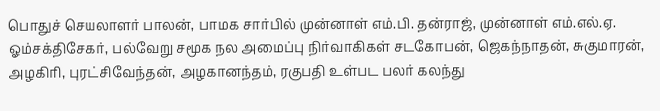பொதுச் செயலாளர் பாலன், பாமக சார்பில் முன்னாள் எம்.பி. தன்ராஜ், முன்னாள் எம்.எல்.ஏ. ஓம்சக்திசேகர், பல்வேறு சமூக நல அமைப்பு நிர்வாகிகள் சடகோபன், ஜெகந்நாதன், சுகுமாரன், அழகிரி, புரட்சிவேந்தன், அழகானந்தம், ரகுபதி உள்பட பலர் கலந்து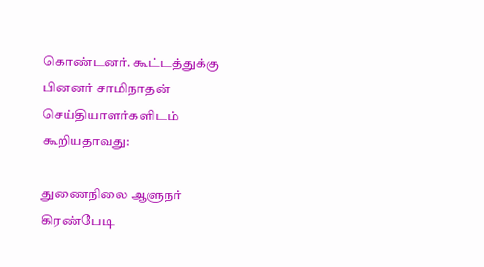கொண்டனர். கூட்டத்துக்கு பினனர் சாமிநாதன் செய்தியாளர்களிடம் கூறியதாவது:

துணைநிலை ஆளுநர் கிரண்பேடி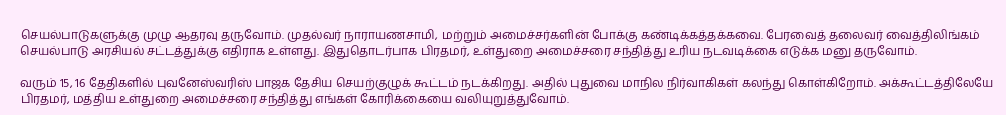செயல்பாடுகளுக்கு முழு ஆதரவு தருவோம். முதல்வர் நாராயணசாமி, மற்றும் அமைச்சர்களின் போக்கு கண்டிக்கத்தக்கவை. பேரவைத் தலைவர் வைத்திலிங்கம் செயல்பாடு அரசியல் சட்டத்துக்கு எதிராக உள்ளது. இதுதொடர்பாக பிரதமர், உள்துறை அமைச்சரை சந்தித்து உரிய நடவடிக்கை எடுக்க மனு தருவோம்.

வரும் 15, 16 தேதிகளில் புவனேஸ்வரிஸ் பாஜக தேசிய செயற்குழுக் கூட்டம் நடக்கிறது. அதில் புதுவை மாநில நிர்வாகிகள் கலந்து கொள்கிறோம். அக்கூட்டத்திலேயே பிரதமர், மத்திய உள்துறை அமைச்சரை சந்தித்து எங்கள் கோரிக்கையை வலியுறுத்துவோம்.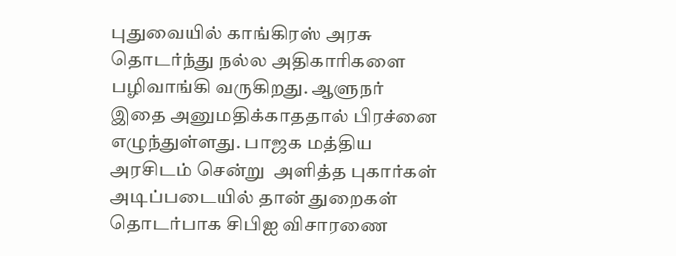புதுவையில் காங்கிரஸ் அரசு தொடர்ந்து நல்ல அதிகாரிகளை பழிவாங்கி வருகிறது. ஆளுநர் இதை அனுமதிக்காததால் பிரச்னை எழுந்துள்ளது. பாஜக மத்திய அரசிடம் சென்று  அளித்த புகார்கள் அடிப்படையில் தான் துறைகள் தொடர்பாக சிபிஐ விசாரணை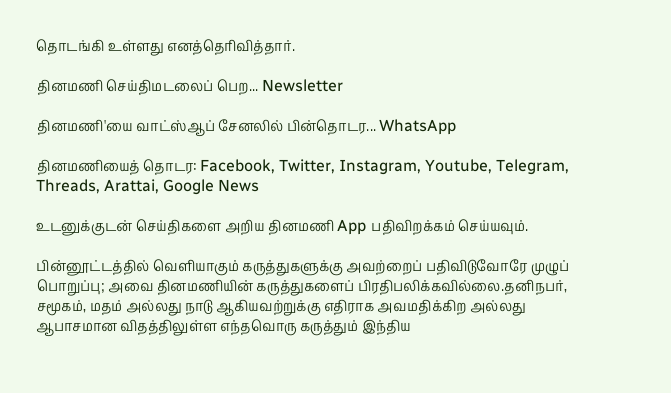தொடங்கி உள்ளது எனத்தெரிவித்தார்.

தினமணி செய்திமடலைப் பெற... Newsletter

தினமணி'யை வாட்ஸ்ஆப் சேனலில் பின்தொடர... WhatsApp

தினமணியைத் தொடர: Facebook, Twitter, Instagram, Youtube, Telegram, Threads, Arattai, Google News

உடனுக்குடன் செய்திகளை அறிய தினமணி App பதிவிறக்கம் செய்யவும்.

பின்னூட்டத்தில் வெளியாகும் கருத்துகளுக்கு அவற்றைப் பதிவிடுவோரே முழுப் பொறுப்பு; அவை தினமணியின் கருத்துகளைப் பிரதிபலிக்கவில்லை.தனிநபர், சமூகம், மதம் அல்லது நாடு ஆகியவற்றுக்கு எதிராக அவமதிக்கிற அல்லது ஆபாசமான விதத்திலுள்ள எந்தவொரு கருத்தும் இந்திய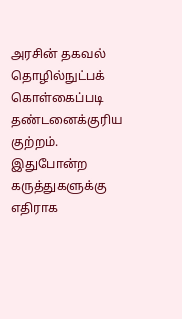அரசின் தகவல் தொழில்நுட்பக் கொள்கைப்படி தண்டனைக்குரிய குற்றம். இதுபோன்ற கருத்துகளுக்கு எதிராக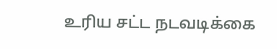உரிய சட்ட நடவடிக்கை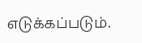எடுக்கப்படும்.